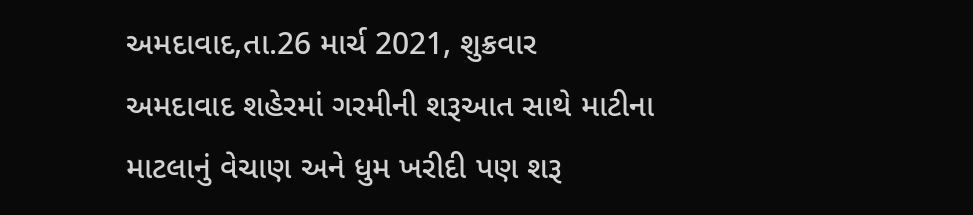અમદાવાદ,તા.26 માર્ચ 2021, શુક્રવાર
અમદાવાદ શહેરમાં ગરમીની શરૂઆત સાથે માટીના માટલાનું વેચાણ અને ધુમ ખરીદી પણ શરૂ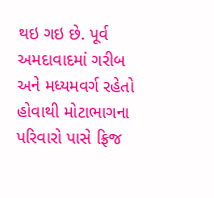થઇ ગઇ છે. પૂર્વ અમદાવાદમાં ગરીબ અને મધ્યમવર્ગ રહેતો હોવાથી મોટાભાગના પરિવારો પાસે ફ્રિજ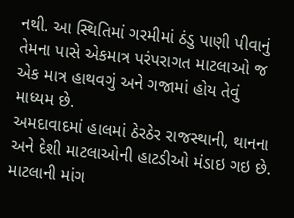નથી. આ સ્થિતિમાં ગરમીમાં ઠંડુ પાણી પીવાનું તેમના પાસે એકમાત્ર પરંપરાગત માટલાઓ જ એક માત્ર હાથવગું અને ગજામાં હોય તેવું માધ્યમ છે.
અમદાવાદમાં હાલમાં ઠેરઠેર રાજસ્થાની, થાનના અને દેશી માટલાઓની હાટડીઓ મંડાઇ ગઇ છે. માટલાની માંગ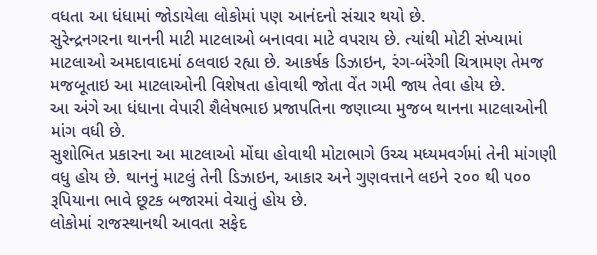વધતા આ ધંધામાં જોડાયેલા લોકોમાં પણ આનંદનો સંચાર થયો છે.
સુરેન્દ્રનગરના થાનની માટી માટલાઓ બનાવવા માટે વપરાય છે. ત્યાંથી મોટી સંખ્યામાં માટલાઓ અમદાવાદમાં ઠલવાઇ રહ્યા છે. આકર્ષક ડિઝાઇન, રંગ-બંરેગી ચિત્રામણ તેમજ મજબૂતાઇ આ માટલાઓની વિશેષતા હોવાથી જોતા વેંત ગમી જાય તેવા હોય છે.
આ અંગે આ ધંધાના વેપારી શૈલેષભાઇ પ્રજાપતિના જણાવ્યા મુજબ થાનના માટલાઓની માંગ વધી છે.
સુશોભિત પ્રકારના આ માટલાઓ મોંઘા હોવાથી મોટાભાગે ઉચ્ચ મધ્યમવર્ગમાં તેની માંગણી વધુ હોય છે. થાનનું માટલું તેની ડિઝાઇન, આકાર અને ગુણવત્તાને લઇને ૨૦૦ થી ૫૦૦ રૂપિયાના ભાવે છૂટક બજારમાં વેચાતું હોય છે.
લોકોમાં રાજસ્થાનથી આવતા સફેદ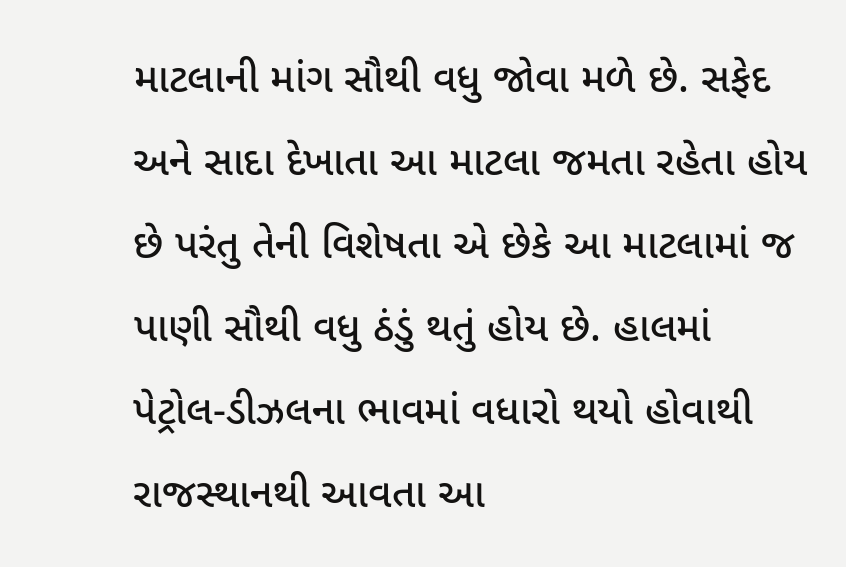માટલાની માંગ સૌથી વધુ જોવા મળે છે. સફેદ અને સાદા દેખાતા આ માટલા જમતા રહેતા હોય છે પરંતુ તેની વિશેષતા એ છેકે આ માટલામાં જ પાણી સૌથી વધુ ઠંડું થતું હોય છે. હાલમાં પેટ્રોલ-ડીઝલના ભાવમાં વધારો થયો હોવાથી રાજસ્થાનથી આવતા આ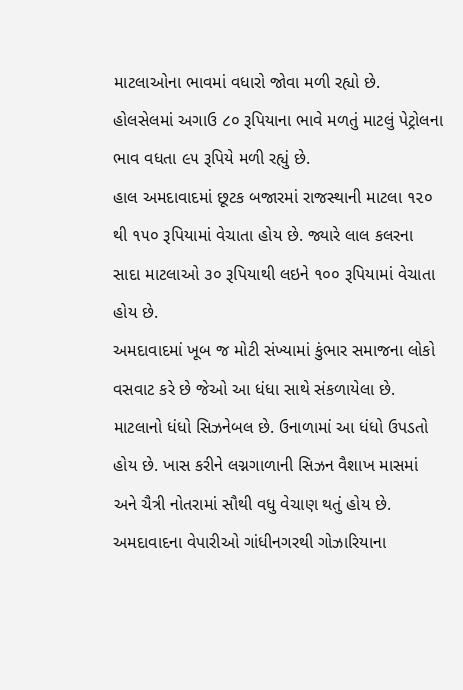માટલાઓના ભાવમાં વધારો જોવા મળી રહ્યો છે. હોલસેલમાં અગાઉ ૮૦ રૂપિયાના ભાવે મળતું માટલું પેટ્રોલના ભાવ વધતા ૯૫ રૂપિયે મળી રહ્યું છે.
હાલ અમદાવાદમાં છૂટક બજારમાં રાજસ્થાની માટલા ૧૨૦ થી ૧૫૦ રૂપિયામાં વેચાતા હોય છે. જ્યારે લાલ કલરના સાદા માટલાઓ ૩૦ રૂપિયાથી લઇને ૧૦૦ રૂપિયામાં વેચાતા હોય છે.
અમદાવાદમાં ખૂબ જ મોટી સંખ્યામાં કુંભાર સમાજના લોકો વસવાટ કરે છે જેઓ આ ધંધા સાથે સંકળાયેલા છે. માટલાનો ધંધો સિઝનેબલ છે. ઉનાળામાં આ ધંધો ઉપડતો હોય છે. ખાસ કરીને લગ્નગાળાની સિઝન વૈશાખ માસમાં અને ચૈત્રી નોતરામાં સૌથી વધુ વેચાણ થતું હોય છે.
અમદાવાદના વેપારીઓ ગાંધીનગરથી ગોઝારિયાના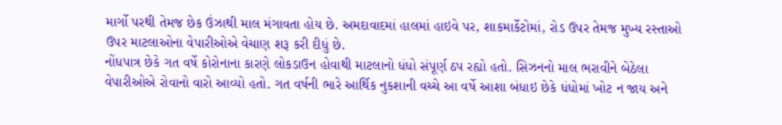માર્ગો પરથી તેમજ છેક ઉંઝાથી માલ મંગાવતા હોય છે. અમદાવાદમાં હાલમાં હાઇવે પર, શાકમાર્કેટોમાં, રોડ ઉપર તેમજ મુખ્ય રસ્તાઓ ઉપર માટલાઓના વેપારીઓએ વેચાણ શરૂ કરી દીધું છે.
નોંધપાત્ર છેકે ગત વર્ષે કોરોનાના કારણે લોકડાઉન હોવાથી માટલાનો ધંધો સંપૂર્ણ ઠપ રહ્યો હતો. સિઝનનો માલ ભરાવીને બેઠેલા વેપારીઓએ રોવાનો વારો આવ્યો હતો. ગત વર્ષની ભારે આર્થિક નુકશાની વચ્ચે આ વર્ષે આશા બંધાઇ છેકે ધંધોમાં ખોટ ન જાય અને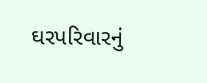ઘરપરિવારનું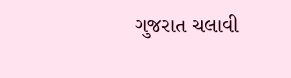ગુજરાત ચલાવી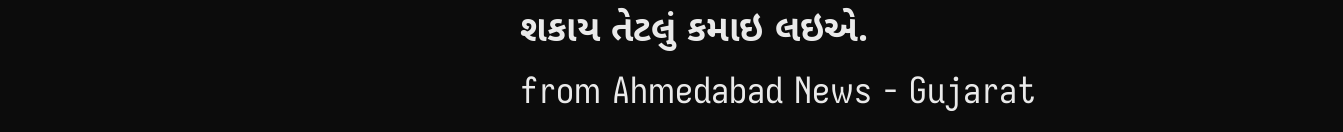શકાય તેટલું કમાઇ લઇએ.
from Ahmedabad News - Gujarat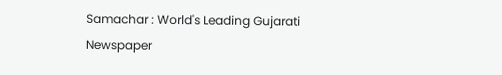Samachar : World's Leading Gujarati Newspaper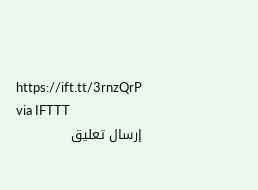https://ift.tt/3rnzQrP
via IFTTT
إرسال تعليق